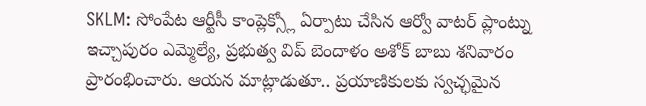SKLM: సోంపేట ఆర్టీసీ కాంప్లెక్స్లో ఏర్పాటు చేసిన ఆర్వో వాటర్ ప్లాంట్ను ఇచ్చాపురం ఎమ్మెల్యే, ప్రభుత్వ విప్ బెందాళం అశోక్ బాబు శనివారం ప్రారంభించారు. ఆయన మాట్లాడుతూ.. ప్రయాణికులకు స్వచ్ఛమైన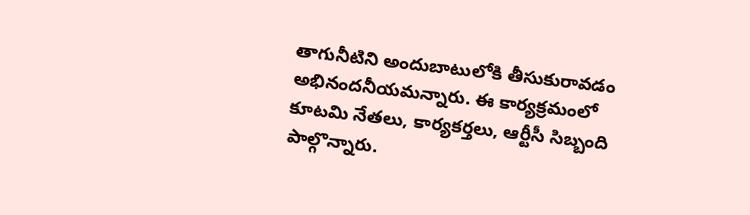తాగునీటిని అందుబాటులోకి తీసుకురావడం అభినందనీయమన్నారు. ఈ కార్యక్రమంలో కూటమి నేతలు, కార్యకర్తలు, ఆర్టీసీ సిబ్బంది పాల్గొన్నారు.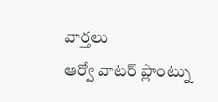వార్తలు
ఆర్వో వాటర్ ప్లాంట్ను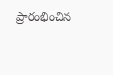ప్రారంభించిన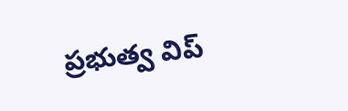ప్రభుత్వ విప్